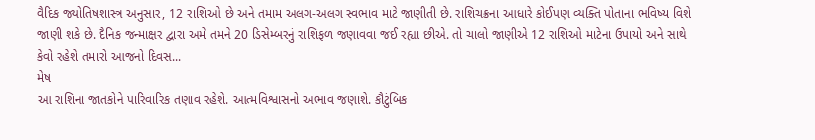વૈદિક જ્યોતિષશાસ્ત્ર અનુસાર, 12 રાશિઓ છે અને તમામ અલગ-અલગ સ્વભાવ માટે જાણીતી છે. રાશિચક્રના આધારે કોઈપણ વ્યક્તિ પોતાના ભવિષ્ય વિશે જાણી શકે છે. દૈનિક જન્માક્ષર દ્વારા અમે તમને 20 ડિસેમ્બરનું રાશિફળ જણાવવા જઈ રહ્યા છીએ. તો ચાલો જાણીએ 12 રાશિઓ માટેના ઉપાયો અને સાથે કેવો રહેશે તમારો આજનો દિવસ...
મેષ
આ રાશિના જાતકોને પારિવારિક તણાવ રહેશે. આત્મવિશ્વાસનો અભાવ જણાશે. કૌટુંબિક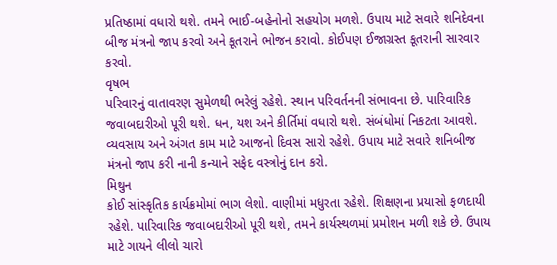પ્રતિષ્ઠામાં વધારો થશે. તમને ભાઈ-બહેનોનો સહયોગ મળશે. ઉપાય માટે સવારે શનિદેવના બીજ મંત્રનો જાપ કરવો અને કૂતરાને ભોજન કરાવો. કોઈપણ ઈજાગ્રસ્ત કૂતરાની સારવાર કરવો.
વૃષભ
પરિવારનું વાતાવરણ સુમેળથી ભરેલું રહેશે. સ્થાન પરિવર્તનની સંભાવના છે. પારિવારિક જવાબદારીઓ પૂરી થશે. ધન, યશ અને કીર્તિમાં વધારો થશે. સંબંધોમાં નિકટતા આવશે. વ્યવસાય અને અંગત કામ માટે આજનો દિવસ સારો રહેશે. ઉપાય માટે સવારે શનિબીજ મંત્રનો જાપ કરી નાની કન્યાને સફેદ વસ્ત્રોનું દાન કરો.
મિથુન
કોઈ સાંસ્કૃતિક કાર્યક્રમોમાં ભાગ લેશો. વાણીમાં મધુરતા રહેશે. શિક્ષણના પ્રયાસો ફળદાયી રહેશે. પારિવારિક જવાબદારીઓ પૂરી થશે, તમને કાર્યસ્થળમાં પ્રમોશન મળી શકે છે. ઉપાય માટે ગાયને લીલો ચારો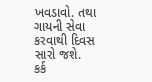ખવડાવો. તથા ગાયની સેવા કરવાથી દિવસ સારો જશે.
કર્ક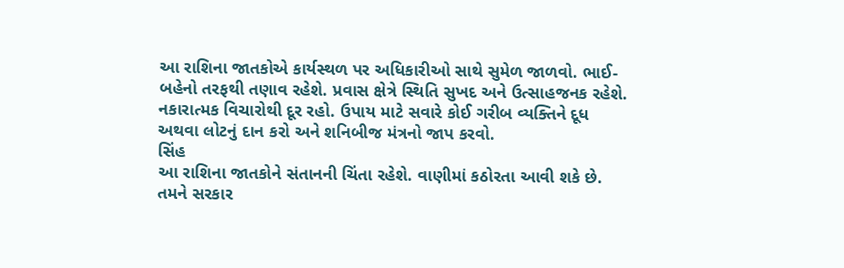આ રાશિના જાતકોએ કાર્યસ્થળ પર અધિકારીઓ સાથે સુમેળ જાળવો. ભાઈ-બહેનો તરફથી તણાવ રહેશે. પ્રવાસ ક્ષેત્રે સ્થિતિ સુખદ અને ઉત્સાહજનક રહેશે. નકારાત્મક વિચારોથી દૂર રહો. ઉપાય માટે સવારે કોઈ ગરીબ વ્યક્તિને દૂધ અથવા લોટનું દાન કરો અને શનિબીજ મંત્રનો જાપ કરવો.
સિંહ
આ રાશિના જાતકોને સંતાનની ચિંતા રહેશે. વાણીમાં કઠોરતા આવી શકે છે. તમને સરકાર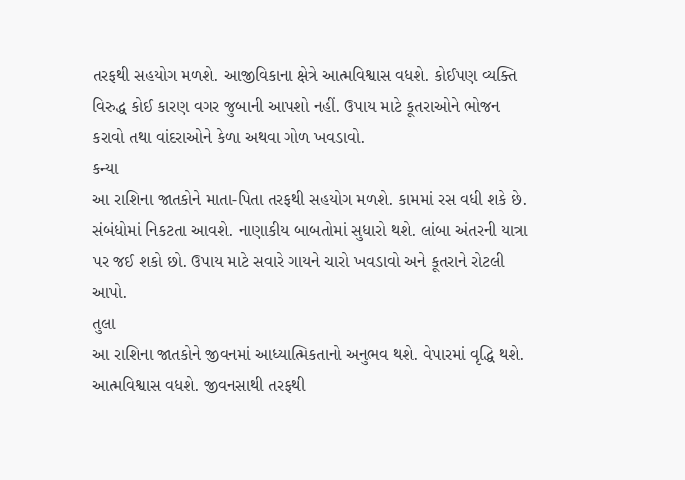તરફથી સહયોગ મળશે. આજીવિકાના ક્ષેત્રે આત્મવિશ્વાસ વધશે. કોઈપણ વ્યક્તિ વિરુદ્ધ કોઈ કારણ વગર જુબાની આપશો નહીં. ઉપાય માટે કૂતરાઓને ભોજન કરાવો તથા વાંદરાઓને કેળા અથવા ગોળ ખવડાવો.
કન્યા
આ રાશિના જાતકોને માતા-પિતા તરફથી સહયોગ મળશે. કામમાં રસ વધી શકે છે. સંબંધોમાં નિકટતા આવશે. નાણાકીય બાબતોમાં સુધારો થશે. લાંબા અંતરની યાત્રા પર જઈ શકો છો. ઉપાય માટે સવારે ગાયને ચારો ખવડાવો અને કૂતરાને રોટલી આપો.
તુલા
આ રાશિના જાતકોને જીવનમાં આધ્યાત્મિકતાનો અનુભવ થશે. વેપારમાં વૃદ્ધિ થશે. આત્મવિશ્વાસ વધશે. જીવનસાથી તરફથી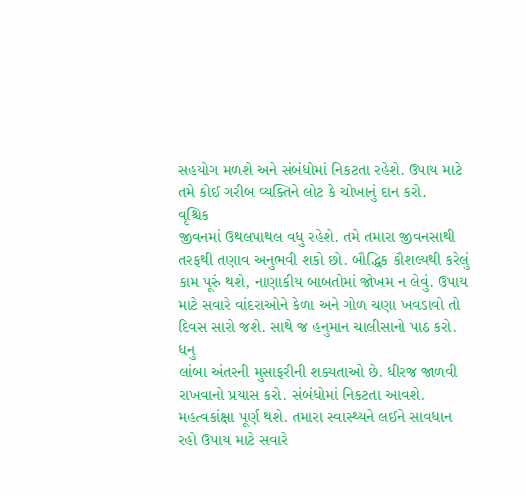સહયોગ મળશે અને સંબંધોમાં નિકટતા રહેશે. ઉપાય માટે તમે કોઈ ગરીબ વ્યક્તિને લોટ કે ચોખાનું દાન કરો.
વૃશ્ચિક
જીવનમાં ઉથલપાથલ વધુ રહેશે. તમે તમારા જીવનસાથી તરફથી તણાવ અનુભવી શકો છો. બૌદ્ધિક કૌશલ્યથી કરેલું કામ પૂરું થશે, નાણાકીય બાબતોમાં જોખમ ન લેવું. ઉપાય માટે સવારે વાંદરાઓને કેળા અને ગોળ ચણા ખવડાવો તો દિવસ સારો જશે. સાથે જ હનુમાન ચાલીસાનો પાઠ કરો.
ધનુ
લાંબા અંતરની મુસાફરીની શક્યતાઓ છે. ધીરજ જાળવી રાખવાનો પ્રયાસ કરો. સંબંધોમાં નિકટતા આવશે. મહત્વકાંક્ષા પૂર્ણ થશે. તમારા સ્વાસ્થ્યને લઈને સાવધાન રહો ઉપાય માટે સવારે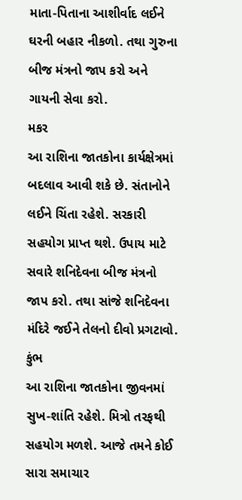માતા-પિતાના આશીર્વાદ લઈને ઘરની બહાર નીકળો. તથા ગુરુના બીજ મંત્રનો જાપ કરો અને ગાયની સેવા કરો.
મકર
આ રાશિના જાતકોના કાર્યક્ષેત્રમાં બદલાવ આવી શકે છે. સંતાનોને લઈને ચિંતા રહેશે. સરકારી સહયોગ પ્રાપ્ત થશે. ઉપાય માટે સવારે શનિદેવના બીજ મંત્રનો જાપ કરો. તથા સાંજે શનિદેવના મંદિરે જઈને તેલનો દીવો પ્રગટાવો.
કુંભ
આ રાશિના જાતકોના જીવનમાં સુખ-શાંતિ રહેશે. મિત્રો તરફથી સહયોગ મળશે. આજે તમને કોઈ સારા સમાચાર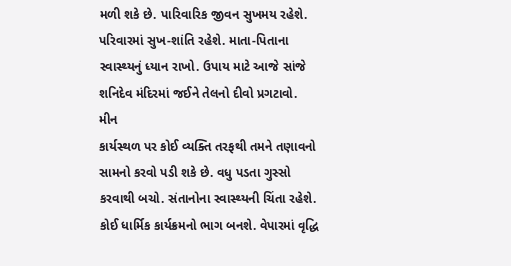મળી શકે છે. પારિવારિક જીવન સુખમય રહેશે. પરિવારમાં સુખ-શાંતિ રહેશે. માતા-પિતાના સ્વાસ્થ્યનું ધ્યાન રાખો. ઉપાય માટે આજે સાંજે શનિદેવ મંદિરમાં જઈને તેલનો દીવો પ્રગટાવો.
મીન
કાર્યસ્થળ પર કોઈ વ્યક્તિ તરફથી તમને તણાવનો સામનો કરવો પડી શકે છે. વધુ પડતા ગુસ્સો કરવાથી બચો. સંતાનોના સ્વાસ્થ્યની ચિંતા રહેશે. કોઈ ધાર્મિક કાર્યક્રમનો ભાગ બનશે. વેપારમાં વૃદ્ધિ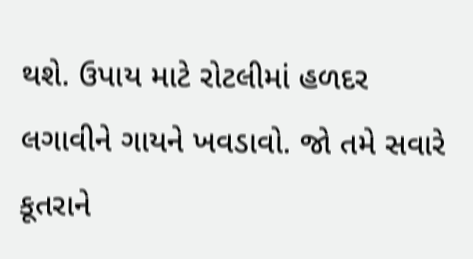થશે. ઉપાય માટે રોટલીમાં હળદર લગાવીને ગાયને ખવડાવો. જો તમે સવારે કૂતરાને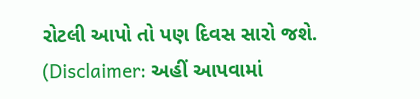રોટલી આપો તો પણ દિવસ સારો જશે.
(Disclaimer: અહીં આપવામાં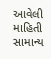આવેલી માહિતી સામાન્ય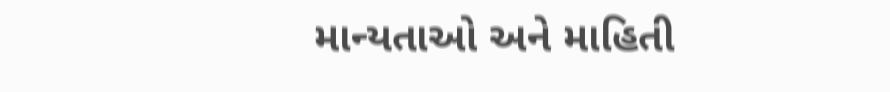માન્યતાઓ અને માહિતી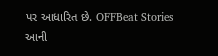પર આધારિત છે. OFFBeat Stories આની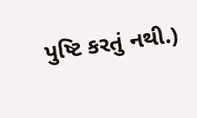પુષ્ટિ કરતું નથી.)